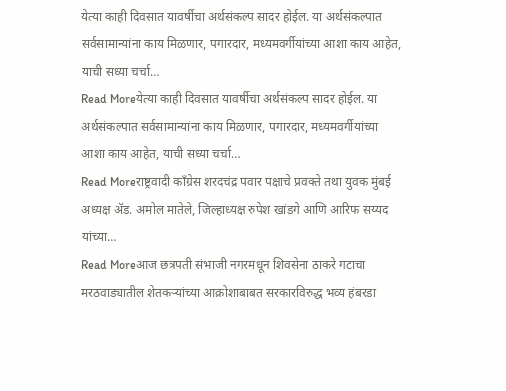येत्या काही दिवसात यावर्षीचा अर्थसंकल्प सादर होईल. या अर्थसंकल्पात सर्वसामान्यांना काय मिळणार, पगारदार, मध्यमवर्गीयांच्या आशा काय आहेत, याची सध्या चर्चा…
Read Moreयेत्या काही दिवसात यावर्षीचा अर्थसंकल्प सादर होईल. या अर्थसंकल्पात सर्वसामान्यांना काय मिळणार, पगारदार, मध्यमवर्गीयांच्या आशा काय आहेत, याची सध्या चर्चा…
Read Moreराष्ट्रवादी काँग्रेस शरदचंद्र पवार पक्षाचे प्रवक्ते तथा युवक मुंबई अध्यक्ष ॲड. अमोल मातेले, जिल्हाध्यक्ष रुपेश खांडगे आणि आरिफ सय्यद यांच्या…
Read Moreआज छत्रपती संभाजी नगरमधून शिवसेना ठाकरे गटाचा मरठवाड्यातील शेतकऱ्यांच्या आक्रोशाबाबत सरकारविरुद्ध भव्य हंबरडा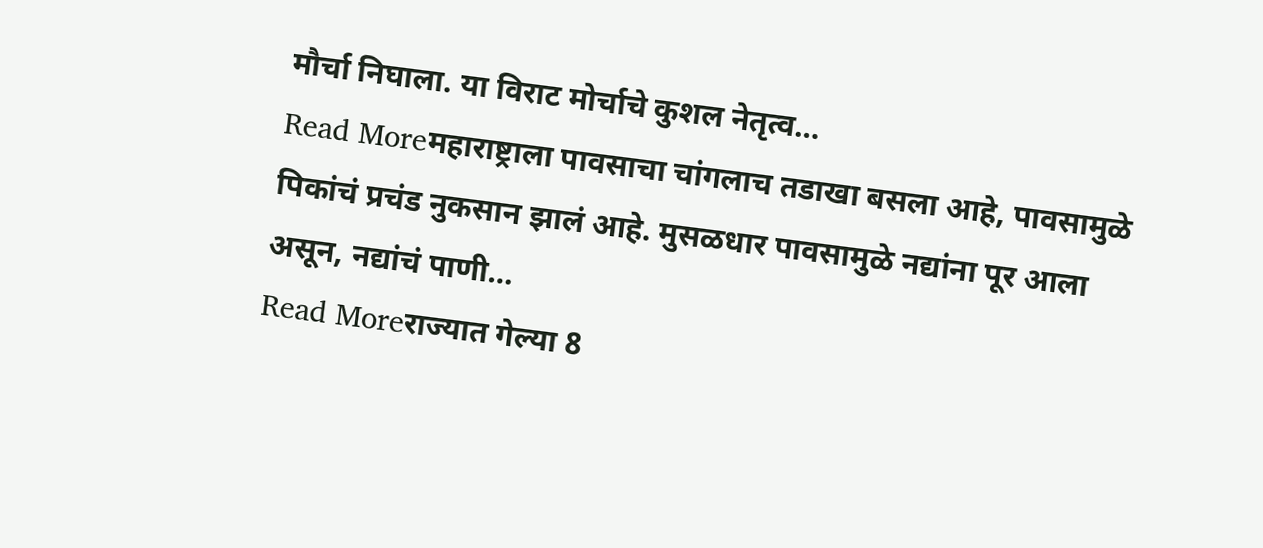मौर्चा निघाला. या विराट मोर्चाचे कुशल नेतृत्व…
Read Moreमहाराष्ट्राला पावसाचा चांगलाच तडाखा बसला आहे, पावसामुळे पिकांचं प्रचंड नुकसान झालं आहे. मुसळधार पावसामुळे नद्यांना पूर आला असून, नद्यांचं पाणी…
Read Moreराज्यात गेल्या 8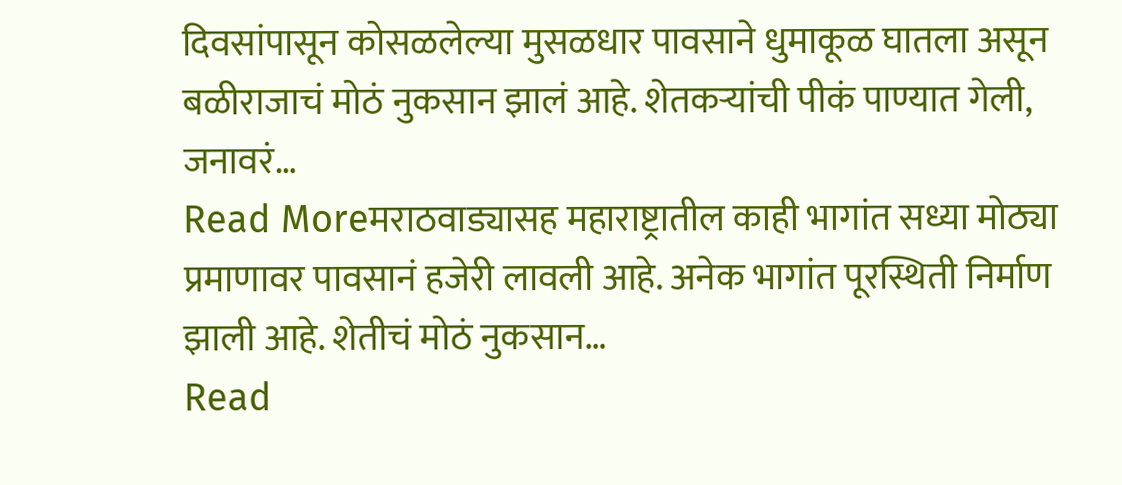दिवसांपासून कोसळलेल्या मुसळधार पावसाने धुमाकूळ घातला असून बळीराजाचं मोठं नुकसान झालं आहे. शेतकऱ्यांची पीकं पाण्यात गेली, जनावरं…
Read Moreमराठवाड्यासह महाराष्ट्रातील काही भागांत सध्या मोठ्या प्रमाणावर पावसानं हजेरी लावली आहे. अनेक भागांत पूरस्थिती निर्माण झाली आहे. शेतीचं मोठं नुकसान…
Read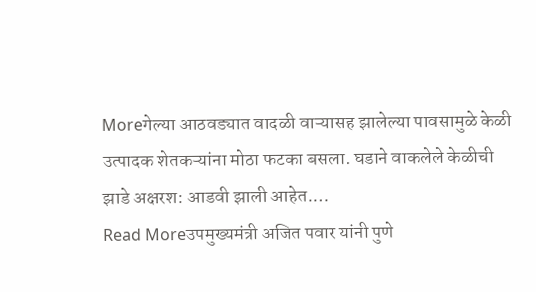Moreगेल्या आठवड्यात वादळी वाऱ्यासह झालेल्या पावसामुळे केळी उत्पादक शेतकऱ्यांना मोठा फटका बसला. घडाने वाकलेले केळीची झाडे अक्षरश: आडवी झाली आहेत.…
Read Moreउपमुख्यमंत्री अजित पवार यांनी पुणे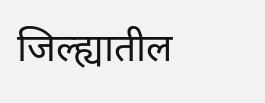जिल्ह्यातील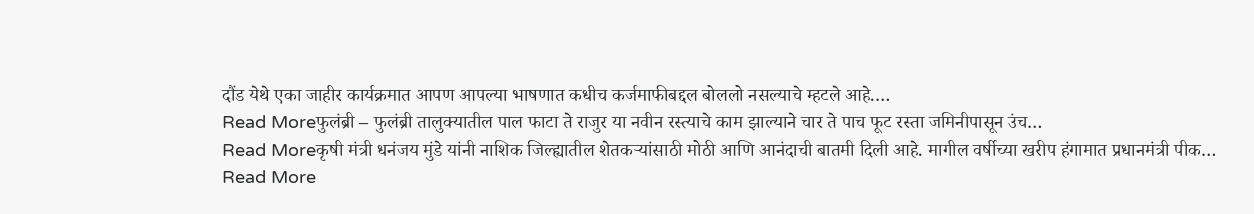दौंड येथे एका जाहीर कार्यक्रमात आपण आपल्या भाषणात कधीच कर्जमाफीबद्दल बोललो नसल्याचे म्हटले आहे.…
Read Moreफुलंब्री – फुलंब्री तालुक्यातील पाल फाटा ते राजुर या नवीन रस्त्याचे काम झाल्याने चार ते पाच फूट रस्ता जमिनीपासून उंच…
Read Moreकृषी मंत्री धनंजय मुंडे यांनी नाशिक जिल्ह्यातील शेतकऱ्यांसाठी मोठी आणि आनंदाची बातमी दिली आहे. मागील वर्षीच्या खरीप हंगामात प्रधानमंत्री पीक…
Read More